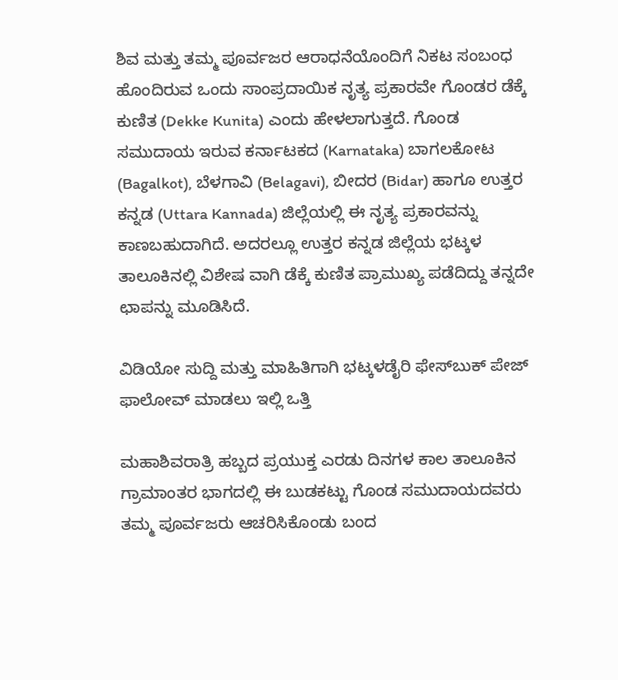ಶಿವ ಮತ್ತು ತಮ್ಮ ಪೂರ್ವಜರ ಆರಾಧನೆಯೊಂದಿಗೆ ನಿಕಟ ಸಂಬಂಧ ಹೊಂದಿರುವ ಒಂದು ಸಾಂಪ್ರದಾಯಿಕ ನೃತ್ಯ ಪ್ರಕಾರವೇ ಗೊಂಡರ ಡೆಕ್ಕೆ ಕುಣಿತ (Dekke Kunita) ಎಂದು ಹೇಳಲಾಗುತ್ತದೆ. ಗೊಂಡ ಸಮುದಾಯ ಇರುವ ಕರ್ನಾಟಕದ (Karnataka) ಬಾಗಲಕೋಟ (Bagalkot), ಬೆಳಗಾವಿ (Belagavi), ಬೀದರ (Bidar) ಹಾಗೂ ಉತ್ತರ ಕನ್ನಡ (Uttara Kannada) ಜಿಲ್ಲೆಯಲ್ಲಿ ಈ ನೃತ್ಯ ಪ್ರಕಾರವನ್ನು ಕಾಣಬಹುದಾಗಿದೆ. ಅದರಲ್ಲೂ ಉತ್ತರ ಕನ್ನಡ ಜಿಲ್ಲೆಯ ಭಟ್ಕಳ ತಾಲೂಕಿನಲ್ಲಿ ವಿಶೇಷ ವಾಗಿ ಡೆಕ್ಕೆ ಕುಣಿತ ಪ್ರಾಮುಖ್ಯ ಪಡೆದಿದ್ದು ತನ್ನದೇ ಛಾಪನ್ನು ಮೂಡಿಸಿದೆ.

ವಿಡಿಯೋ ಸುದ್ದಿ ಮತ್ತು ಮಾಹಿತಿಗಾಗಿ ಭಟ್ಕಳಡೈರಿ ಫೇಸ್‌ಬುಕ್‌ ಪೇಜ್ ಫಾಲೋವ್ ಮಾಡಲು ಇಲ್ಲಿ ಒತ್ತಿ

ಮಹಾಶಿವರಾತ್ರಿ ಹಬ್ಬದ ಪ್ರಯುಕ್ತ ಎರಡು ದಿನಗಳ ಕಾಲ ತಾಲೂಕಿನ ಗ್ರಾಮಾಂತರ ಭಾಗದಲ್ಲಿ ಈ ಬುಡಕಟ್ಟು ಗೊಂಡ ಸಮುದಾಯದವರು ತಮ್ಮ ಪೂರ್ವಜರು ಆಚರಿಸಿಕೊಂಡು ಬಂದ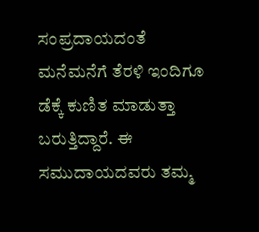ಸಂಪ್ರದಾಯದಂತೆ ಮನೆಮನೆಗೆ ತೆರಳಿ ಇಂದಿಗೂ ಡೆಕ್ಕೆ ಕುಣಿತ ಮಾಡುತ್ತಾ ಬರುತ್ತಿದ್ದಾರೆ. ಈ ಸಮುದಾಯದವರು ತಮ್ಮ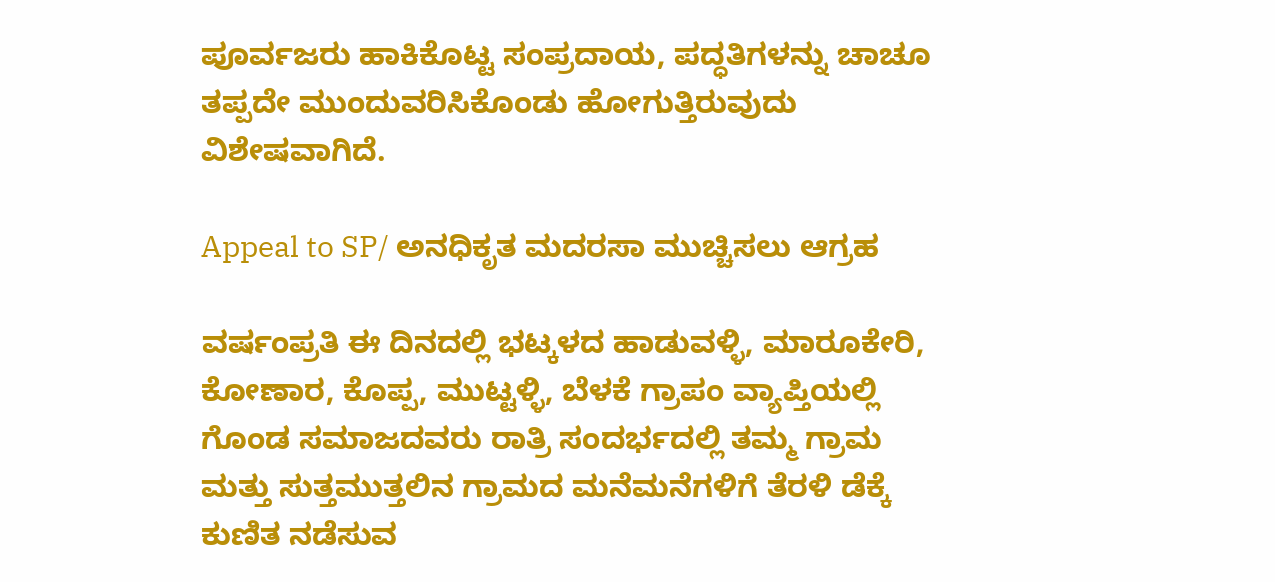ಪೂರ್ವಜರು ಹಾಕಿಕೊಟ್ಟ ಸಂಪ್ರದಾಯ, ಪದ್ಧತಿಗಳನ್ನು ಚಾಚೂ ತಪ್ಪದೇ ಮುಂದುವರಿಸಿಕೊಂಡು ಹೋಗುತ್ತಿರುವುದು ವಿಶೇಷವಾಗಿದೆ.

Appeal to SP/ ಅನಧಿಕೃತ ಮದರಸಾ ಮುಚ್ಚಿಸಲು ಆಗ್ರಹ

ವರ್ಷಂಪ್ರತಿ ಈ ದಿನದಲ್ಲಿ ಭಟ್ಕಳದ ಹಾಡುವಳ್ಳಿ, ಮಾರೂಕೇರಿ, ಕೋಣಾರ, ಕೊಪ್ಪ, ಮುಟ್ಟಳ್ಳಿ, ಬೆಳಕೆ ಗ್ರಾಪಂ ವ್ಯಾಪ್ತಿಯಲ್ಲಿ ಗೊಂಡ ಸಮಾಜದವರು ರಾತ್ರಿ ಸಂದರ್ಭದಲ್ಲಿ ತಮ್ಮ ಗ್ರಾಮ ಮತ್ತು ಸುತ್ತಮುತ್ತಲಿನ ಗ್ರಾಮದ ಮನೆಮನೆಗಳಿಗೆ ತೆರಳಿ ಡೆಕ್ಕೆ ಕುಣಿತ ನಡೆಸುವ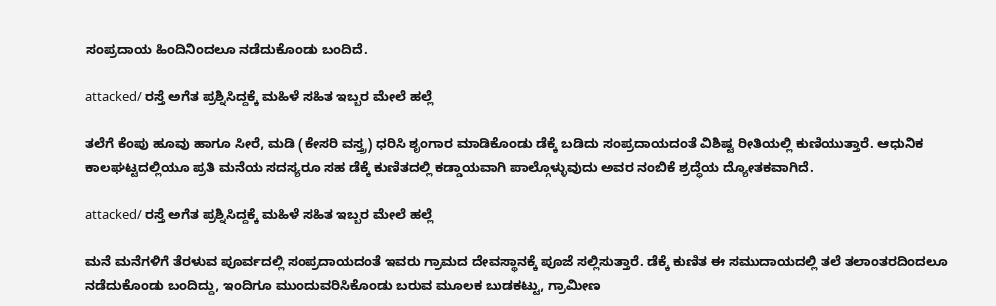ಸಂಪ್ರದಾಯ ಹಿಂದಿನಿಂದಲೂ ನಡೆದುಕೊಂಡು ಬಂದಿದೆ.

attacked/ ರಸ್ತೆ ಅಗೆತ ಪ್ರಶ್ನಿಸಿದ್ದಕ್ಕೆ ಮಹಿಳೆ ಸಹಿತ ಇಬ್ಬರ ಮೇಲೆ ಹಲ್ಲೆ

ತಲೆಗೆ ಕೆಂಪು ಹೂವು ಹಾಗೂ ಸೀರೆ, ಮಡಿ (ಕೇಸರಿ ವಸ್ತ್ರ) ಧರಿಸಿ ಶೃಂಗಾರ ಮಾಡಿಕೊಂಡು ಡೆಕ್ಕೆ ಬಡಿದು ಸಂಪ್ರದಾಯದಂತೆ ವಿಶಿಷ್ಟ ರೀತಿಯಲ್ಲಿ ಕುಣಿಯುತ್ತಾರೆ. ಆಧುನಿಕ ಕಾಲಘಟ್ಟದಲ್ಲಿಯೂ ಪ್ರತಿ ಮನೆಯ ಸದಸ್ಯರೂ ಸಹ ಡೆಕ್ಕೆ ಕುಣಿತದಲ್ಲಿ ಕಡ್ಡಾಯವಾಗಿ ಪಾಲ್ಗೊಳ್ಳುವುದು ಅವರ ನಂಬಿಕೆ ಶ್ರದ್ಧೆಯ ದ್ಯೋತಕವಾಗಿದೆ.

attacked/ ರಸ್ತೆ ಅಗೆತ ಪ್ರಶ್ನಿಸಿದ್ದಕ್ಕೆ ಮಹಿಳೆ ಸಹಿತ ಇಬ್ಬರ ಮೇಲೆ ಹಲ್ಲೆ

ಮನೆ ಮನೆಗಳಿಗೆ ತೆರಳುವ ಪೂರ್ವದಲ್ಲಿ ಸಂಪ್ರದಾಯದಂತೆ ಇವರು ಗ್ರಾಮದ ದೇವಸ್ಥಾನಕ್ಕೆ ಪೂಜೆ ಸಲ್ಲಿಸುತ್ತಾರೆ. ಡೆಕ್ಕೆ ಕುಣಿತ ಈ ಸಮುದಾಯದಲ್ಲಿ ತಲೆ ತಲಾಂತರದಿಂದಲೂ ನಡೆದುಕೊಂಡು ಬಂದಿದ್ದು, ಇಂದಿಗೂ ಮುಂದುವರಿಸಿಕೊಂಡು ಬರುವ ಮೂಲಕ ಬುಡಕಟ್ಟು, ಗ್ರಾಮೀಣ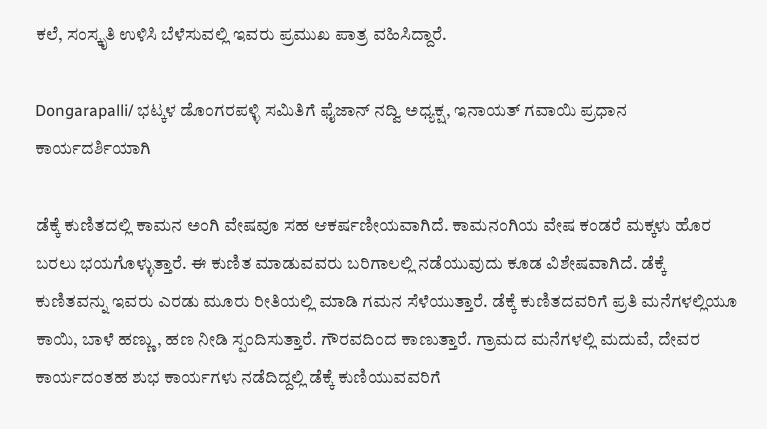ಕಲೆ, ಸಂಸ್ಕೃತಿ ಉಳಿಸಿ ಬೆಳೆಸುವಲ್ಲಿ ಇವರು ಪ್ರಮುಖ ಪಾತ್ರ ವಹಿಸಿದ್ದಾರೆ.

Dongarapalli/ ಭಟ್ಕಳ ಡೊಂಗರಪಳ್ಳಿ ಸಮಿತಿಗೆ ಫೈಜಾನ್ ನದ್ವಿ ಅಧ್ಯಕ್ಷ, ಇನಾಯತ್ ಗವಾಯಿ ಪ್ರಧಾನ ಕಾರ್ಯದರ್ಶಿಯಾಗಿ

ಡೆಕ್ಕೆ ಕುಣಿತದಲ್ಲಿ ಕಾಮನ ಅಂಗಿ ವೇಷವೂ ಸಹ ಆಕರ್ಷಣೀಯವಾಗಿದೆ. ಕಾಮನಂಗಿಯ ವೇಷ ಕಂಡರೆ ಮಕ್ಕಳು ಹೊರ ಬರಲು ಭಯಗೊಳ್ಳುತ್ತಾರೆ. ಈ ಕುಣಿತ ಮಾಡುವವರು ಬರಿಗಾಲಲ್ಲಿ ನಡೆಯುವುದು ಕೂಡ ವಿಶೇಷವಾಗಿದೆ. ಡೆಕ್ಕೆ ಕುಣಿತವನ್ನು ಇವರು ಎರಡು ಮೂರು ರೀತಿಯಲ್ಲಿ ಮಾಡಿ ಗಮನ ಸೆಳೆಯುತ್ತಾರೆ. ಡೆಕ್ಕೆ ಕುಣಿತದವರಿಗೆ ಪ್ರತಿ ಮನೆಗಳಲ್ಲಿಯೂ ಕಾಯಿ, ಬಾಳೆ ಹಣ್ಣು, ಹಣ ನೀಡಿ ಸ್ಪಂದಿಸುತ್ತಾರೆ. ಗೌರವದಿಂದ ಕಾಣುತ್ತಾರೆ. ಗ್ರಾಮದ ಮನೆಗಳಲ್ಲಿ ಮದುವೆ, ದೇವರ ಕಾರ್ಯದಂತಹ ಶುಭ ಕಾರ್ಯಗಳು ನಡೆದಿದ್ದಲ್ಲಿ ಡೆಕ್ಕೆ ಕುಣಿಯುವವರಿಗೆ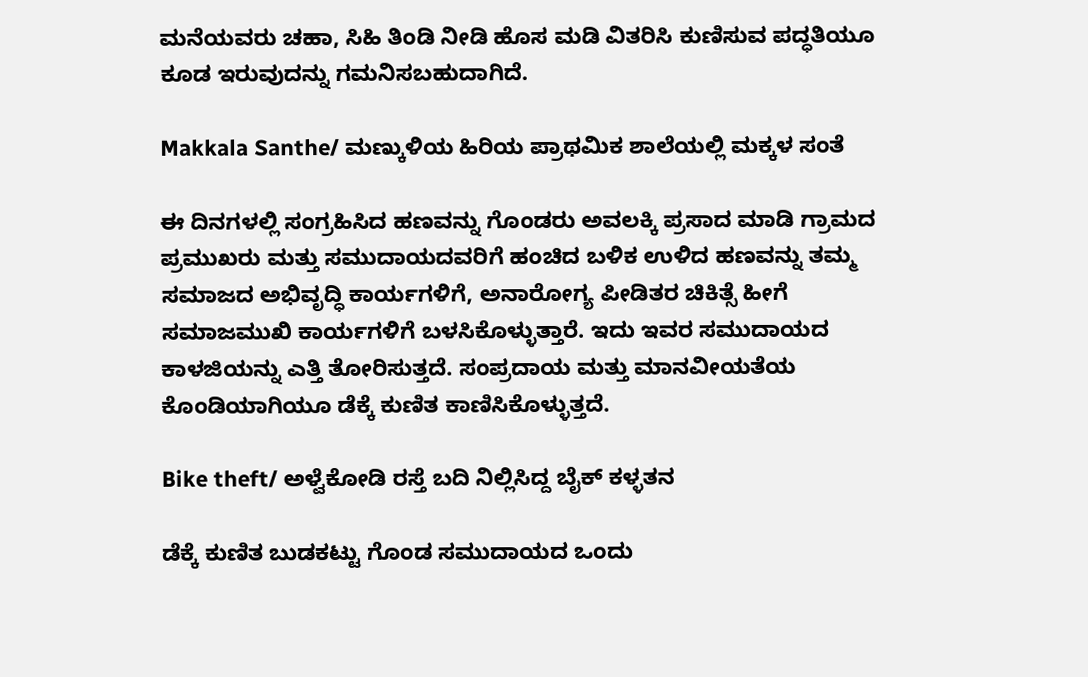ಮನೆಯವರು ಚಹಾ, ಸಿಹಿ ತಿಂಡಿ ನೀಡಿ ಹೊಸ ಮಡಿ ವಿತರಿಸಿ ಕುಣಿಸುವ ಪದ್ಧತಿಯೂ ಕೂಡ ಇರುವುದನ್ನು ಗಮನಿಸಬಹುದಾಗಿದೆ.

Makkala Santhe/ ಮಣ್ಕುಳಿಯ ಹಿರಿಯ ಪ್ರಾಥಮಿಕ ಶಾಲೆಯಲ್ಲಿ ಮಕ್ಕಳ ಸಂತೆ

ಈ ದಿನಗಳಲ್ಲಿ ಸಂಗ್ರಹಿಸಿದ ಹಣವನ್ನು ಗೊಂಡರು ಅವಲಕ್ಕಿ ಪ್ರಸಾದ ಮಾಡಿ ಗ್ರಾಮದ ಪ್ರಮುಖರು ಮತ್ತು ಸಮುದಾಯದವರಿಗೆ ಹಂಚಿದ ಬಳಿಕ ಉಳಿದ ಹಣವನ್ನು ತಮ್ಮ ಸಮಾಜದ ಅಭಿವೃದ್ಧಿ ಕಾರ್ಯಗಳಿಗೆ, ಅನಾರೋಗ್ಯ ಪೀಡಿತರ ಚಿಕಿತ್ಸೆ ಹೀಗೆ ಸಮಾಜಮುಖಿ ಕಾರ್ಯಗಳಿಗೆ ಬಳಸಿಕೊಳ್ಳುತ್ತಾರೆ. ಇದು ಇವರ ಸಮುದಾಯದ ಕಾಳಜಿಯನ್ನು ಎತ್ತಿ ತೋರಿಸುತ್ತದೆ. ಸಂಪ್ರದಾಯ ಮತ್ತು ಮಾನವೀಯತೆಯ ಕೊಂಡಿಯಾಗಿಯೂ ಡೆಕ್ಕೆ ಕುಣಿತ ಕಾಣಿಸಿಕೊಳ್ಳುತ್ತದೆ.

Bike theft/ ಅಳ್ವೆಕೋಡಿ ರಸ್ತೆ ಬದಿ ನಿಲ್ಲಿಸಿದ್ದ ಬೈಕ್ ಕಳ್ಳತನ

ಡೆಕ್ಕೆ ಕುಣಿತ ಬುಡಕಟ್ಟು ಗೊಂಡ ಸಮುದಾಯದ ಒಂದು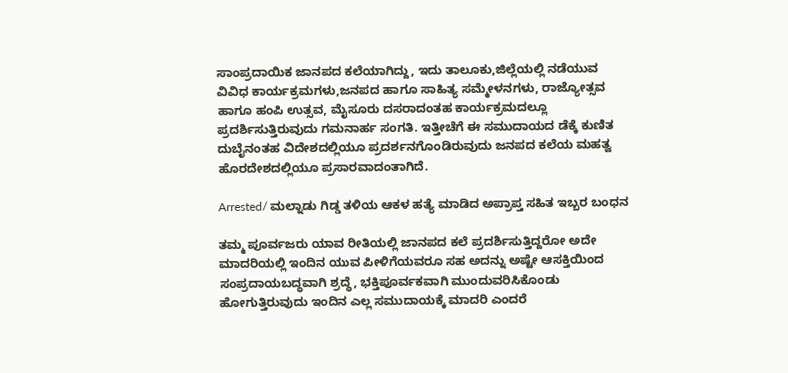ಸಾಂಪ್ರದಾಯಿಕ ಜಾನಪದ ಕಲೆಯಾಗಿದ್ದು, ಇದು ತಾಲೂಕು,ಜಿಲ್ಲೆಯಲ್ಲಿ ನಡೆಯುವ ವಿವಿಧ ಕಾರ್ಯಕ್ರಮಗಳು,ಜನಪದ ಹಾಗೂ ಸಾಹಿತ್ಯ ಸಮ್ಮೇಳನಗಳು, ರಾಜ್ಯೋತ್ಸವ ಹಾಗೂ ಹಂಪಿ ಉತ್ಸವ, ಮೈಸೂರು ದಸರಾದಂತಹ ಕಾರ್ಯಕ್ರಮದಲ್ಲೂ ಪ್ರದರ್ಶಿಸುತ್ತಿರುವುದು ಗಮನಾರ್ಹ ಸಂಗತಿ. ಇತ್ತೀಚೆಗೆ ಈ ಸಮುದಾಯದ ಡೆಕ್ಕೆ ಕುಣಿತ ದುಬೈನಂತಹ ವಿದೇಶದಲ್ಲಿಯೂ ಪ್ರದರ್ಶನಗೊಂಡಿರುವುದು ಜನಪದ ಕಲೆಯ ಮಹತ್ವ ಹೊರದೇಶದಲ್ಲಿಯೂ ಪ್ರಸಾರವಾದಂತಾಗಿದೆ.

Arrested/ ಮಲ್ನಾಡು ಗಿಡ್ಡ ತಳಿಯ ಆಕಳ ಹತ್ಯೆ ಮಾಡಿದ ಅಪ್ರಾಪ್ತ ಸಹಿತ ಇಬ್ಬರ ಬಂಧನ

ತಮ್ಮ ಪೂರ್ವಜರು ಯಾವ ರೀತಿಯಲ್ಲಿ ಜಾನಪದ ಕಲೆ ಪ್ರದರ್ಶಿಸುತ್ತಿದ್ದರೋ ಅದೇ ಮಾದರಿಯಲ್ಲಿ ಇಂದಿನ ಯುವ ಪೀಳಿಗೆಯವರೂ ಸಹ ಅದನ್ನು ಅಷ್ಟೇ ಆಸಕ್ತಿಯಿಂದ ಸಂಪ್ರದಾಯಬದ್ಧವಾಗಿ ಶ್ರದ್ಧೆ, ಭಕ್ತಿಪೂರ್ವಕವಾಗಿ ಮುಂದುವರಿಸಿಕೊಂಡು ಹೋಗುತ್ತಿರುವುದು ಇಂದಿನ ಎಲ್ಲ ಸಮುದಾಯಕ್ಕೆ ಮಾದರಿ ಎಂದರೆ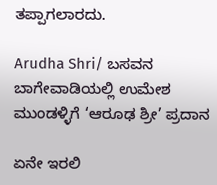ತಪ್ಪಾಗಲಾರದು.

Arudha Shri/ ಬಸವನ ಬಾಗೇವಾಡಿಯಲ್ಲಿ ಉಮೇಶ ಮುಂಡಳ್ಳಿಗೆ ‘ಆರೂಢ ಶ್ರೀ’ ಪ್ರದಾನ

ಏನೇ ಇರಲಿ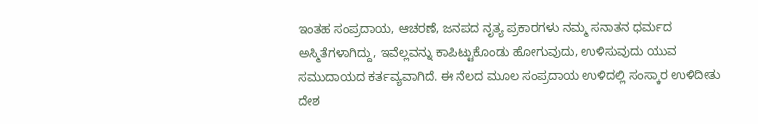ಇಂತಹ ಸಂಪ್ರದಾಯ, ಆಚರಣೆ, ಜನಪದ ನೃತ್ಯ ಪ್ರಕಾರಗಳು ನಮ್ಮ ಸನಾತನ ಧರ್ಮದ ಅಸ್ಮಿತೆಗಳಾಗಿದ್ದು, ಇವೆಲ್ಲವನ್ನು ಕಾಪಿಟ್ಟುಕೊಂಡು ಹೋಗುವುದು, ಉಳಿಸುವುದು ಯುವ ಸಮುದಾಯದ ಕರ್ತವ್ಯವಾಗಿದೆ. ಈ ನೆಲದ ಮೂಲ ಸಂಪ್ರದಾಯ ಉಳಿದಲ್ಲಿ ಸಂಸ್ಕಾರ ಉಳಿದೀತು ದೇಶ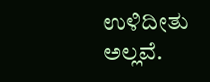ಉಳಿದೀತು ಅಲ್ಲವೆ.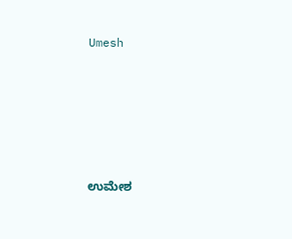Umesh





ಉಮೇಶ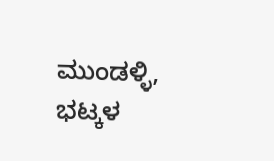ಮುಂಡಳ್ಳಿ, ಭಟ್ಕಳ